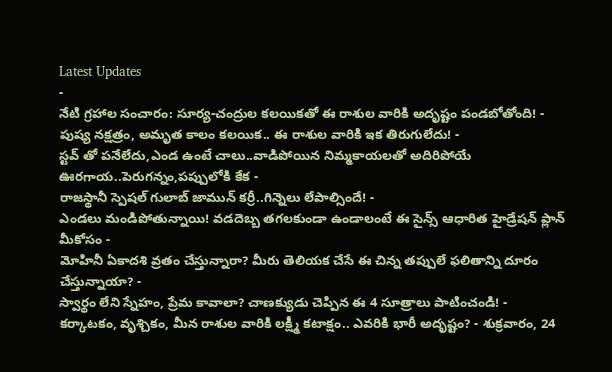Latest Updates
-
నేటి గ్రహాల సంచారం: సూర్య-చంద్రుల కలయికతో ఈ రాశుల వారికి అదృష్టం పండబోతోంది! -
పుష్య నక్షత్రం, అమృత కాలం కలయిక.. ఈ రాశుల వారికి ఇక తిరుగులేదు! -
స్టవ్ తో పనేలేదు,ఎండ ఉంటే చాలు..వాడిపోయిన నిమ్మకాయలతో అదిరిపోయే ఊరగాయ..పెరుగన్నం,పప్పులోకి కేక -
రాజస్థానీ స్పెషల్ గులాబ్ జామున్ కర్రీ..గిన్నెలు లేపాల్సిందే! -
ఎండలు మండిపోతున్నాయి! వడదెబ్బ తగలకుండా ఉండాలంటే ఈ సైన్స్ ఆధారిత హైడ్రేషన్ ప్లాన్ మీకోసం -
మోహినీ ఏకాదశి వ్రతం చేస్తున్నారా? మీరు తెలియక చేసే ఈ చిన్న తప్పులే ఫలితాన్ని దూరం చేస్తున్నాయా? -
స్వార్థం లేని స్నేహం, ప్రేమ కావాలా? చాణక్యుడు చెప్పిన ఈ 4 సూత్రాలు పాటించండి! -
కర్కాటకం, వృశ్చికం, మీన రాశుల వారికి లక్ష్మీ కటాక్షం.. ఎవరికి భారీ అదృష్టం? - శుక్రవారం, 24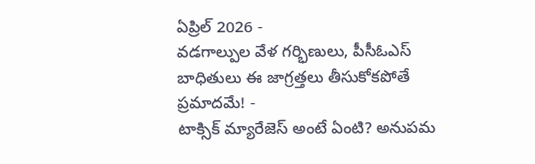ఏప్రిల్ 2026 -
వడగాల్పుల వేళ గర్భిణులు, పీసీఓఎస్ బాధితులు ఈ జాగ్రత్తలు తీసుకోకపోతే ప్రమాదమే! -
టాక్సిక్ మ్యారేజెస్ అంటే ఏంటి? అనుపమ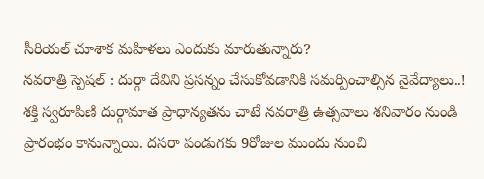సీరియల్ చూశాక మహిళలు ఎందుకు మారుతున్నారు?
నవరాత్రి స్పెషల్ : దుర్గా దేవిని ప్రసన్నం చేసుకోవడానికి సమర్పించాల్సిన నైవేద్యాలు..!
శక్తి స్వరూపిణి దుర్గామాత ప్రాధాన్యతను చాటే నవరాత్రి ఉత్సవాలు శనివారం నుండి ప్రారంభం కానున్నాయి. దసరా పండుగకు 9రోజుల ముందు నుంచి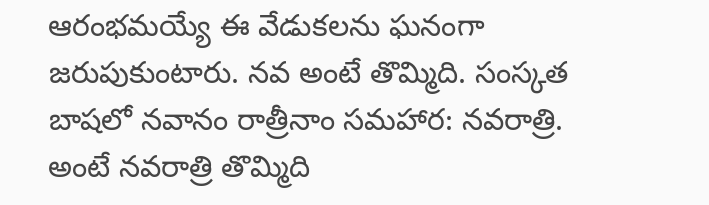ఆరంభమయ్యే ఈ వేడుకలను ఘనంగా జరుపుకుంటారు. నవ అంటే తొమ్మిది. సంస్కత బాషలో నవానం రాత్రీనాం సమహార: నవరాత్రి. అంటే నవరాత్రి తొమ్మిది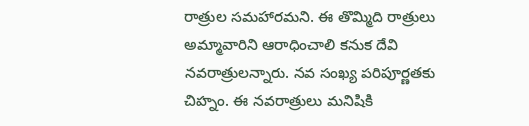రాత్రుల సమహారమని. ఈ తొమ్మిది రాత్రులు అమ్మావారిని ఆరాధించాలి కనుక దేవి నవరాత్రులన్నారు. నవ సంఖ్య పరిపూర్ణతకు చిహ్నం. ఈ నవరాత్రులు మనిషికి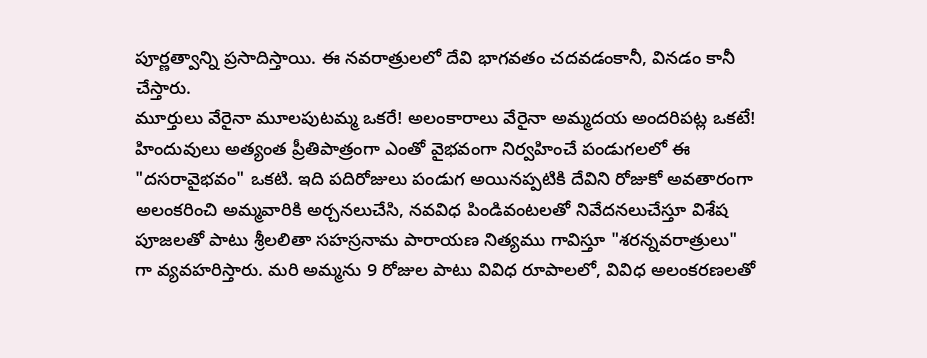పూర్ణత్వాన్ని ప్రసాదిస్తాయి. ఈ నవరాత్రులలో దేవి భాగవతం చదవడంకానీ, వినడం కానీ చేస్తారు.
మూర్తులు వేరైనా మూలపుటమ్మ ఒకరే! అలంకారాలు వేరైనా అమ్మదయ అందరిపట్ల ఒకటే! హిందువులు అత్యంత ప్రీతిపాత్రంగా ఎంతో వైభవంగా నిర్వహించే పండుగలలో ఈ "దసరావైభవం" ఒకటి. ఇది పదిరోజులు పండుగ అయినప్పటికి దేవిని రోజుకో అవతారంగా అలంకరించి అమ్మవారికి అర్చనలుచేసి, నవవిధ పిండివంటలతో నివేదనలుచేస్తూ విశేష పూజలతో పాటు శ్రీలలితా సహస్రనామ పారాయణ నిత్యము గావిస్తూ "శరన్నవరాత్రులు" గా వ్యవహరిస్తారు. మరి అమ్మను 9 రోజుల పాటు వివిధ రూపాలలో, వివిధ అలంకరణలతో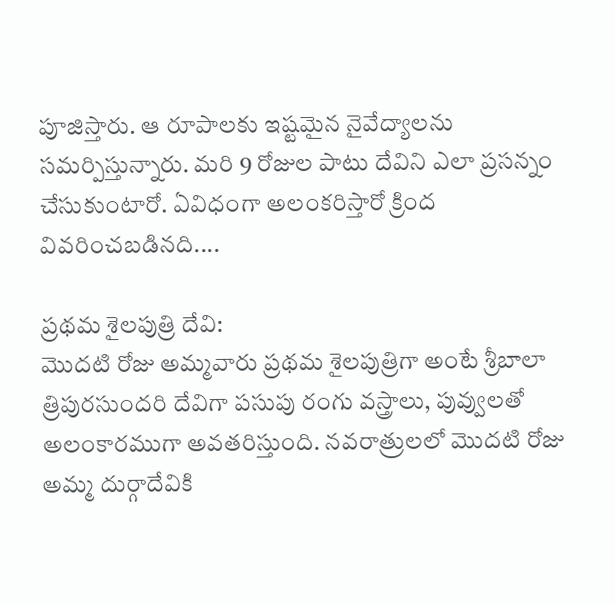పూజిస్తారు. ఆ రూపాలకు ఇష్టమైన నైవేద్యాలను సమర్పిస్తున్నారు. మరి 9 రోజుల పాటు దేవిని ఎలా ప్రసన్నం చేసుకుంటారో. ఏవిధంగా అలంకరిస్తారో క్రింద వివరించబడినది....

ప్రథమ శైలపుత్రి దేవి:
మొదటి రోజు అమ్మవారు ప్రథమ శైలపుత్రిగా అంటే శ్రీబాలా త్రిపురసుందరి దేవిగా పసుపు రంగు వస్త్రాలు, పువ్వులతో అలంకారముగా అవతరిస్తుంది. నవరాత్రులలో మొదటి రోజు అమ్మ దుర్గాదేవికి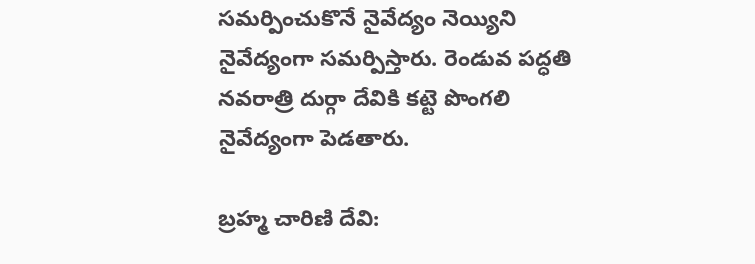సమర్పించుకొనే నైవేద్యం నెయ్యిని నైవేద్యంగా సమర్పిస్తారు. రెండువ పద్ధతి నవరాత్రి దుర్గా దేవికి కట్టె పొంగలి నైవేద్యంగా పెడతారు.

బ్రహ్మ చారిణి దేవి: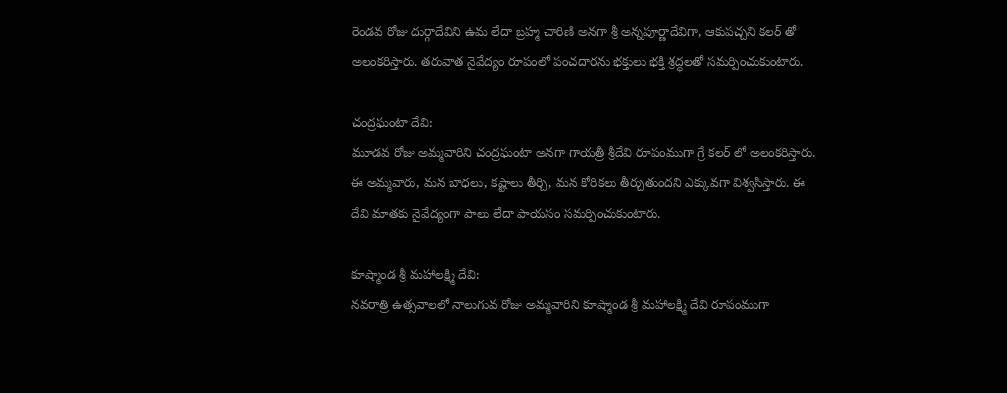రెండవ రోజు దుర్గాదేవిని ఉమ లేదా బ్రహ్మ చారిణి అనగా శ్రీ అన్నపూర్ణాదేవిగా, ఆకుపచ్చని కలర్ తో అలంకరిస్తారు. తరువాత నైవేద్యం రూపంలో పంచదారను భక్తులు భక్తి శ్రద్ధలతో సమర్పించుకుంటారు.

చంద్రఘంటా దేవి:
మూడవ రోజు అమ్మవారిని చంద్రఘంటా అనగా గాయత్రీ శ్రీదేవి రూపంముగా గ్రే కలర్ లో అలంకరిస్తారు. ఈ అమ్మవారు, మన బాధలు, కష్టాలు తీర్చి, మన కోరికలు తీర్చుతుందని ఎక్కువగా విశ్వసిస్తారు. ఈ దేవి మాతకు నైవేద్యంగా పాలు లేదా పాయసం సమర్పించుకుంటారు.

కూష్మాండ శ్రీ మహాలక్ష్మి దేవి:
నవరాత్రి ఉత్సవాలలో నాలుగువ రోజు అమ్మవారిని కూష్మాండ శ్రీ మహాలక్ష్మి దేవి రూపంముగా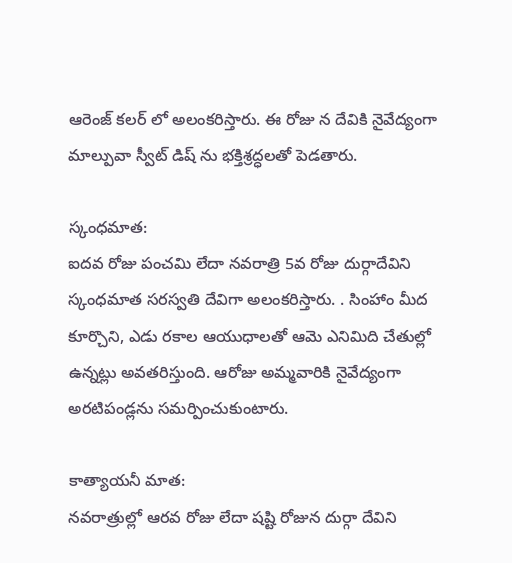ఆరెంజ్ కలర్ లో అలంకరిస్తారు. ఈ రోజు న దేవికి నైవేద్యంగా మాల్పువా స్వీట్ డిష్ ను భక్తిశ్రద్ధలతో పెడతారు.

స్కంధమాత:
ఐదవ రోజు పంచమి లేదా నవరాత్రి 5వ రోజు దుర్గాదేవిని స్కంధమాత సరస్వతి దేవిగా అలంకరిస్తారు. . సింహాం మీద కూర్చొని, ఎడు రకాల ఆయుధాలతో ఆమె ఎనిమిది చేతుల్లో ఉన్నట్లు అవతరిస్తుంది. ఆరోజు అమ్మవారికి నైవేద్యంగా అరటిపండ్లను సమర్పించుకుంటారు.

కాత్యాయనీ మాత:
నవరాత్రుల్లో ఆరవ రోజు లేదా షష్టి రోజున దుర్గా దేవిని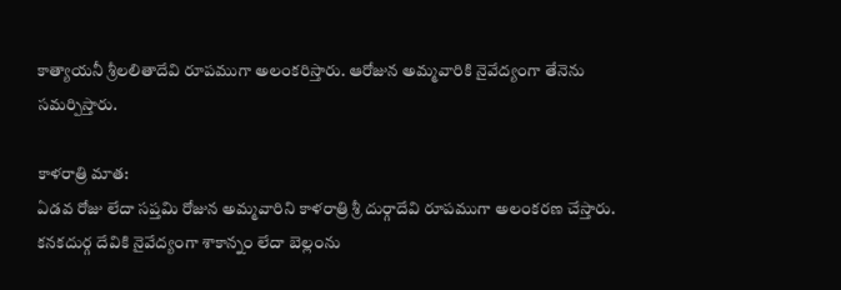కాత్యాయనీ శ్రీలలితాదేవి రూపముగా అలంకరిస్తారు. ఆరోజున అమ్మవారికి నైవేద్యంగా తేనెను సమర్పిస్తారు.

కాళరాత్రి మాత:
ఏడవ రోజు లేదా సప్తమి రోజున అమ్మవారిని కాళరాత్రి శ్రీ దుర్గాదేవి రూపముగా అలంకరణ చేస్తారు. కనకదుర్గ దేవికి నైవేద్యంగా శాకాన్నం లేదా బెల్లంను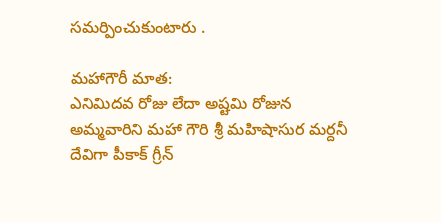సమర్పించుకుంటారు .

మహాగౌరీ మాత:
ఎనిమిదవ రోజు లేదా అష్టమి రోజున అమ్మవారిని మహా గౌరి శ్రీ మహిషాసుర మర్దనీ దేవిగా పీకాక్ గ్రీన్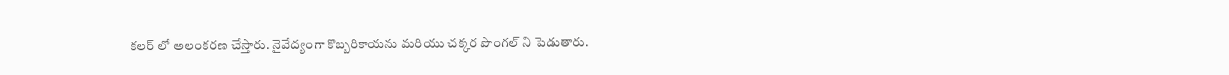కలర్ లో అలంకరణ చేస్తారు. నైవేద్యంగా కొబ్బరికాయను మరియు చక్కర పొంగల్ ని పెడుతారు.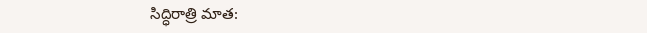సిద్ధిరాత్రి మాత: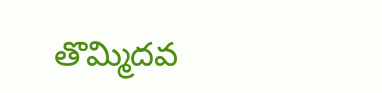తొమ్మిదవ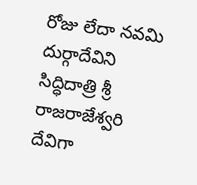రోజు లేదా నవమి దుర్గాదేవిని సిద్ధిదాత్రి శ్రీ రాజరాజేశ్వరి దేవిగా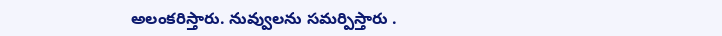అలంకరిస్తారు. నువ్వులను సమర్పిస్తారు .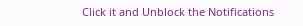Click it and Unblock the Notifications